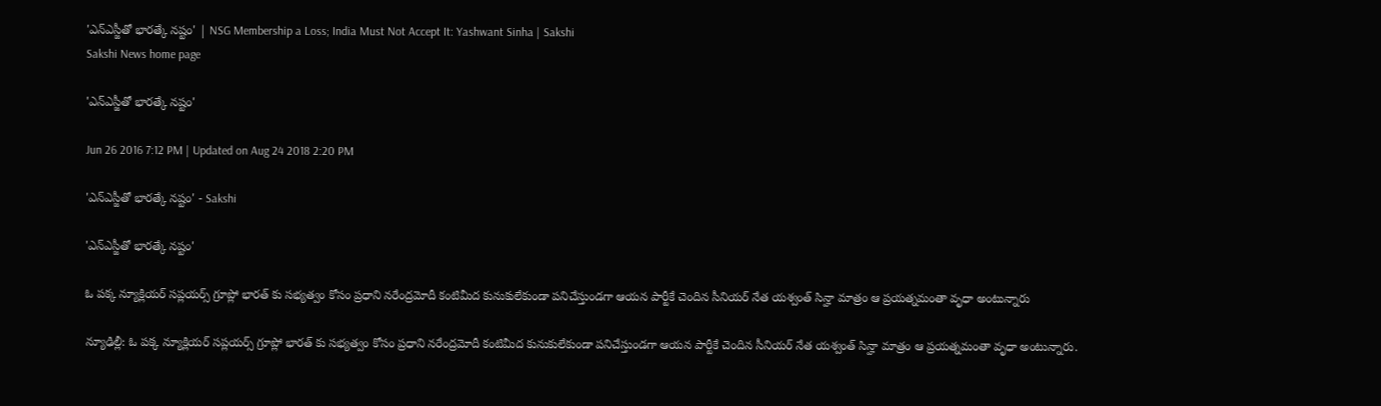'ఎన్ఎస్జీతో భారత్కే నష్టం' | NSG Membership a Loss; India Must Not Accept It: Yashwant Sinha | Sakshi
Sakshi News home page

'ఎన్ఎస్జీతో భారత్కే నష్టం'

Jun 26 2016 7:12 PM | Updated on Aug 24 2018 2:20 PM

'ఎన్ఎస్జీతో భారత్కే నష్టం' - Sakshi

'ఎన్ఎస్జీతో భారత్కే నష్టం'

ఓ పక్క న్యూక్లియర్ సప్లయర్స్ గ్రూప్లో భారత్ కు సభ్యత్వం కోసం ప్రధాని నరేంద్రమోదీ కంటిమీద కునుకులేకుండా పనిచేస్తుండగా ఆయన పార్టీకే చెందిన సీనియర్ నేత యశ్వంత్ సిన్హా మాత్రం ఆ ప్రయత్నమంతా వృధా అంటున్నారు

న్యూఢిల్లీ: ఓ పక్క న్యూక్లియర్ సప్లయర్స్ గ్రూప్లో భారత్ కు సభ్యత్వం కోసం ప్రధాని నరేంద్రమోదీ కంటిమీద కునుకులేకుండా పనిచేస్తుండగా ఆయన పార్టీకే చెందిన సీనియర్ నేత యశ్వంత్ సిన్హా మాత్రం ఆ ప్రయత్నమంతా వృధా అంటున్నారు.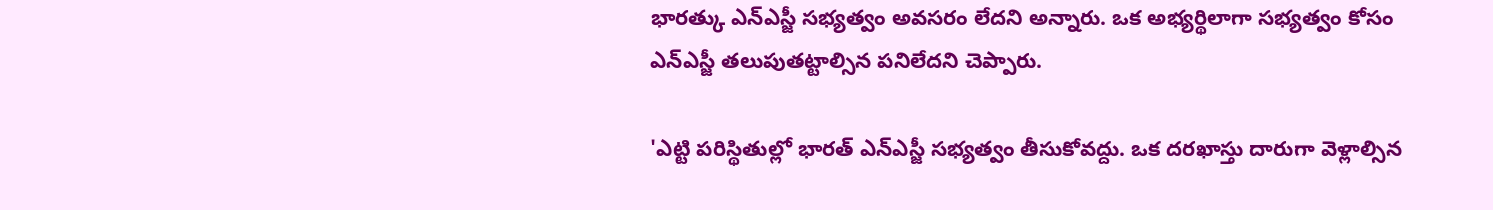భారత్కు ఎన్ఎస్జీ సభ్యత్వం అవసరం లేదని అన్నారు. ఒక అభ్యర్థిలాగా సభ్యత్వం కోసం ఎన్ఎస్జీ తలుపుతట్టాల్సిన పనిలేదని చెప్పారు.

'ఎట్టి పరిస్థితుల్లో భారత్ ఎన్ఎస్జీ సభ్యత్వం తీసుకోవద్దు. ఒక దరఖాస్తు దారుగా వెళ్లాల్సిన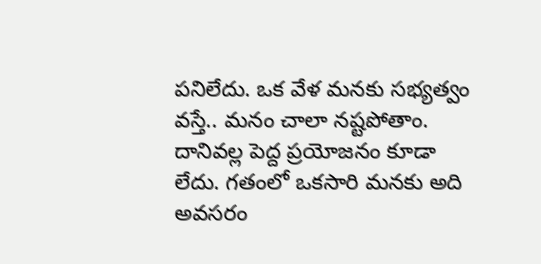పనిలేదు. ఒక వేళ మనకు సభ్యత్వం వస్తే.. మనం చాలా నష్టపోతాం. దానివల్ల పెద్ద ప్రయోజనం కూడా లేదు. గతంలో ఒకసారి మనకు అది అవసరం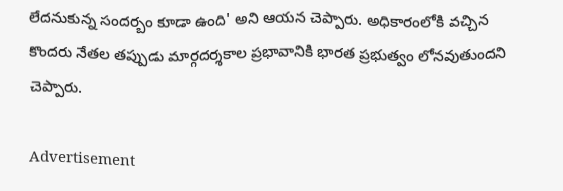లేదనుకున్న సందర్బం కూడా ఉంది' అని ఆయన చెప్పారు. అధికారంలోకి వచ్చిన కొందరు నేతల తప్పుడు మార్గదర్శకాల ప్రభావానికి భారత ప్రభుత్వం లోనవుతుందని చెప్పారు.

Advertisement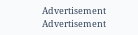Advertisement
Advertisement